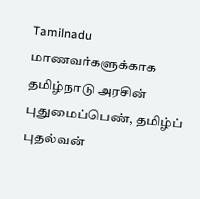Tamilnadu
மாணவர்களுக்காக தமிழ்நாடு அரசின் புதுமைப்பெண், தமிழ்ப் புதல்வன்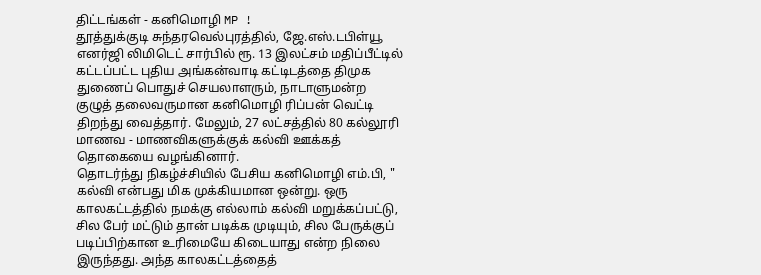திட்டங்கள் - கனிமொழி MP !
தூத்துக்குடி சுந்தரவெல்புரத்தில், ஜே.எஸ்.டபிள்யூ எனர்ஜி லிமிடெட் சார்பில் ரூ. 13 இலட்சம் மதிப்பீட்டில் கட்டப்பட்ட புதிய அங்கன்வாடி கட்டிடத்தை திமுக துணைப் பொதுச் செயலாளரும், நாடாளுமன்ற குழுத் தலைவருமான கனிமொழி ரிப்பன் வெட்டி திறந்து வைத்தார். மேலும், 27 லட்சத்தில் 80 கல்லூரி மாணவ - மாணவிகளுக்குக் கல்வி ஊக்கத் தொகையை வழங்கினார்.
தொடர்ந்து நிகழ்ச்சியில் பேசிய கனிமொழி எம்.பி, " கல்வி என்பது மிக முக்கியமான ஒன்று. ஒரு காலகட்டத்தில் நமக்கு எல்லாம் கல்வி மறுக்கப்பட்டு, சில பேர் மட்டும் தான் படிக்க முடியும், சில பேருக்குப் படிப்பிற்கான உரிமையே கிடையாது என்ற நிலை இருந்தது. அந்த காலகட்டத்தைத்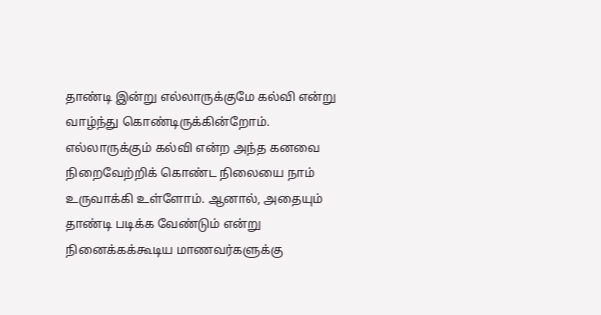தாண்டி இன்று எல்லாருக்குமே கல்வி என்று வாழ்ந்து கொண்டிருக்கின்றோம்.
எல்லாருக்கும் கல்வி என்ற அந்த கனவை நிறைவேற்றிக் கொண்ட நிலையை நாம் உருவாக்கி உள்ளோம். ஆனால், அதையும் தாண்டி படிக்க வேண்டும் என்று நினைக்கக்கூடிய மாணவர்களுக்கு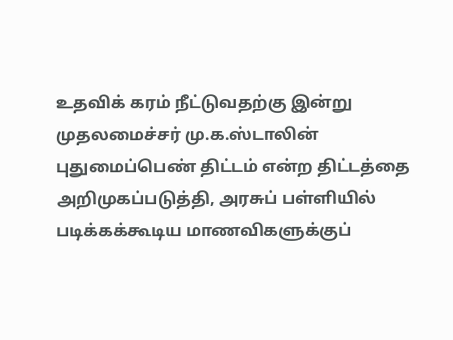உதவிக் கரம் நீட்டுவதற்கு இன்று முதலமைச்சர் மு.க.ஸ்டாலின் புதுமைப்பெண் திட்டம் என்ற திட்டத்தை அறிமுகப்படுத்தி, அரசுப் பள்ளியில் படிக்கக்கூடிய மாணவிகளுக்குப்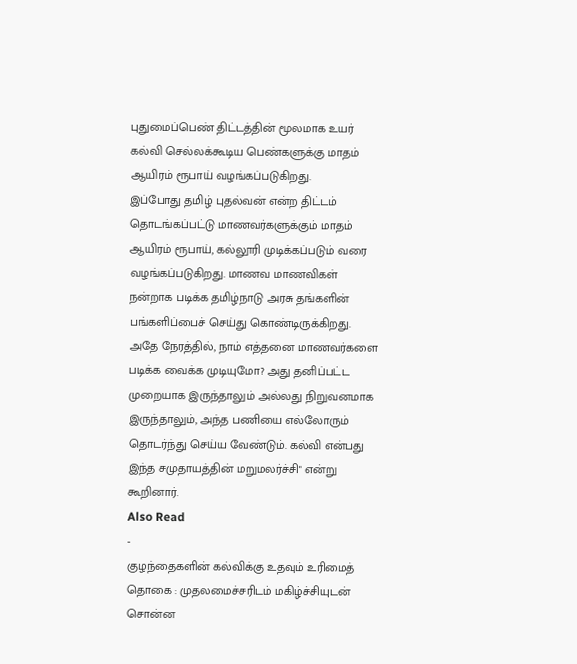புதுமைப்பெண் திட்டத்தின் மூலமாக உயர் கல்வி செல்லக்கூடிய பெண்களுக்கு மாதம் ஆயிரம் ரூபாய் வழங்கப்படுகிறது.
இப்போது தமிழ் புதல்வன் என்ற திட்டம் தொடங்கப்பட்டு மாணவர்களுக்கும் மாதம் ஆயிரம் ரூபாய், கல்லூரி முடிக்கப்படும் வரை வழங்கப்படுகிறது. மாணவ மாணவிகள் நன்றாக படிக்க தமிழ்நாடு அரசு தங்களின் பங்களிப்பைச் செய்து கொண்டிருக்கிறது. அதே நேரத்தில், நாம் எத்தனை மாணவர்களை படிக்க வைக்க முடியுமோ? அது தனிப்பட்ட முறையாக இருந்தாலும் அல்லது நிறுவனமாக இருந்தாலும், அந்த பணியை எல்லோரும் தொடர்ந்து செய்ய வேண்டும். கல்வி என்பது இந்த சமுதாயத்தின் மறுமலர்ச்சி" என்று கூறினார்.
Also Read
-
குழந்தைகளின் கல்விக்கு உதவும் உரிமைத் தொகை : முதலமைச்சரிடம் மகிழ்ச்சியுடன் சொன்ன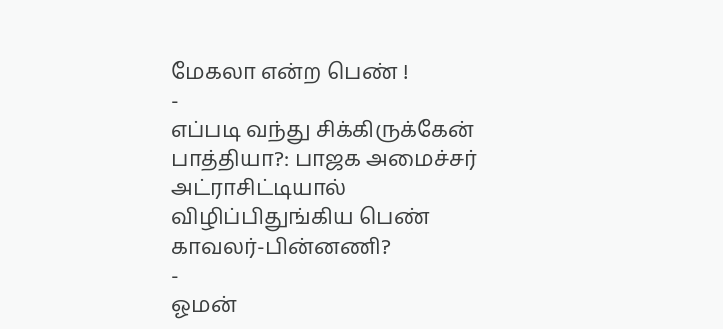மேகலா என்ற பெண் !
-
எப்படி வந்து சிக்கிருக்கேன் பாத்தியா?: பாஜக அமைச்சர் அட்ராசிட்டியால் விழிப்பிதுங்கிய பெண் காவலர்-பின்னணி?
-
ஓமன்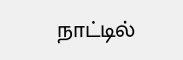நாட்டில்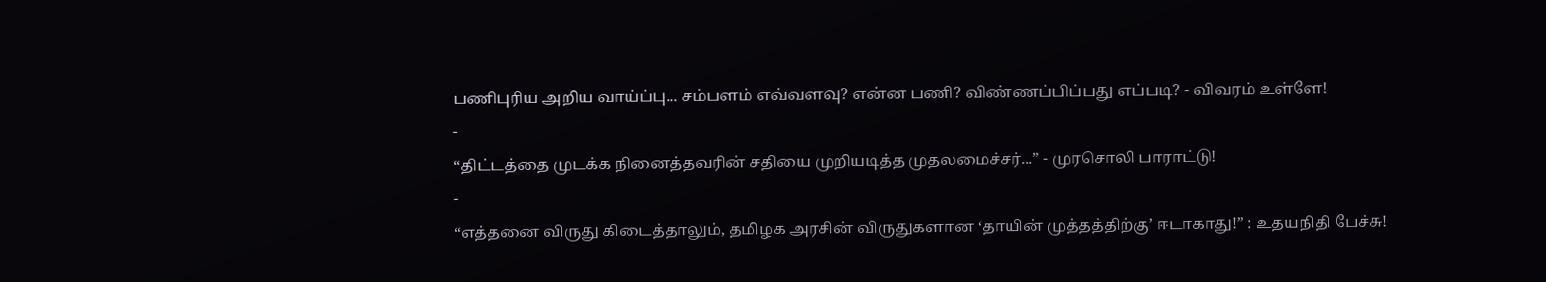பணிபுரிய அறிய வாய்ப்பு... சம்பளம் எவ்வளவு? என்ன பணி? விண்ணப்பிப்பது எப்படி? - விவரம் உள்ளே!
-
“திட்டத்தை முடக்க நினைத்தவரின் சதியை முறியடித்த முதலமைச்சர்...” - முரசொலி பாராட்டு!
-
“எத்தனை விருது கிடைத்தாலும், தமிழக அரசின் விருதுகளான ‘தாயின் முத்தத்திற்கு’ ஈடாகாது!” : உதயநிதி பேச்சு!